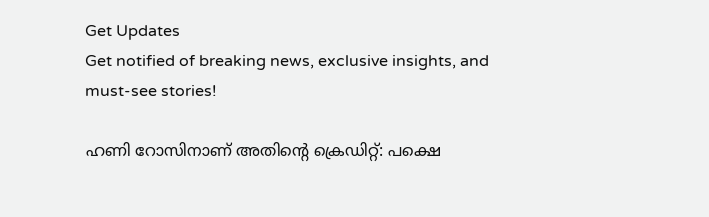Get Updates
Get notified of breaking news, exclusive insights, and must-see stories!

ഹണി റോസിനാണ് അതിന്റെ ക്രെഡിറ്റ്: പക്ഷെ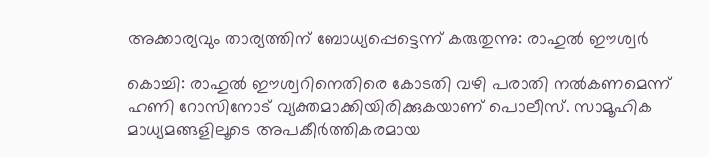അക്കാര്യവും താര്യത്തിന് ബോധ്യപ്പെട്ടെന്ന് കരുതുന്നു: രാഹുല്‍ ഈശ്വർ

കൊച്ചി: രാഹുല്‍ ഈശ്വറിനെതിരെ കോടതി വഴി പരാതി നല്‍കണമെന്ന് ഹണി റോസിനോട് വ്യക്തമാക്കിയിരിക്കുകയാണ് പൊലീസ്. സാമൂഹിക മാധ്യമങ്ങളിലൂടെ അപകീർത്തികരമായ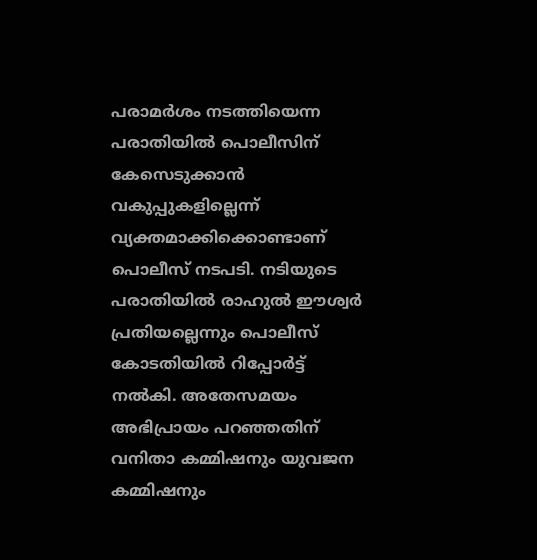പരാമർശം നടത്തിയെന്ന പരാതിയില്‍ പൊലീസിന് കേസെടുക്കാന്‍ വകുപ്പുകളില്ലെന്ന് വ്യക്തമാക്കിക്കൊണ്ടാണ് പൊലീസ് നടപടി. നടിയുടെ പരാതിയിൽ രാഹുൽ ഈശ്വർ പ്രതിയല്ലെന്നും പൊലീസ് കോടതിയിൽ റിപ്പോർട്ട് നൽകി. അതേസമയം അഭിപ്രായം പറഞ്ഞതിന് വനിതാ കമ്മിഷനും യുവജന കമ്മിഷനും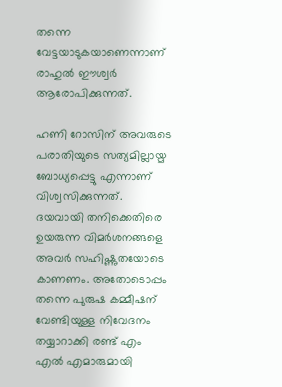തന്നെ വേട്ടയാടുകയാണെന്നാണ് രാഹുല്‍ ഈശ്വർ ആരോപിക്കുന്നത്.

ഹണി റോസിന് അവരുടെ പരാതിയുടെ സത്യമില്ലായ്മ ബോധ്യപ്പെട്ടു എന്നാണ് വിശ്വസിക്കുന്നത്. ദയവായി തനിക്കെതിരെ ഉയരുന്ന വിമർശനങ്ങളെ അവർ സഹിഷ്ണുതയോടെ കാണണം. അതോടൊപ്പം തന്നെ പുരുഷ കമ്മീഷന് വേണ്ടിയുള്ള നിവേദനം തയ്യാറാക്കി രണ്ട് എം എല്‍ എമാരുമായി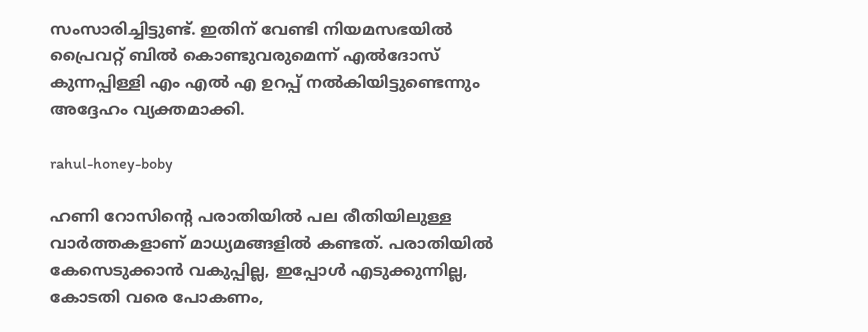സംസാരിച്ചിട്ടുണ്ട്. ഇതിന് വേണ്ടി നിയമസഭയില്‍ പ്രൈവറ്റ് ബില്‍ കൊണ്ടുവരുമെന്ന് എല്‍ദോസ് കുന്നപ്പിള്ളി എം എല്‍ എ ഉറപ്പ് നല്‍കിയിട്ടുണ്ടെന്നും അദ്ദേഹം വ്യക്തമാക്കി.

rahul-honey-boby

ഹണി റോസിന്റെ പരാതിയില്‍ പല രീതിയിലുള്ള വാർത്തകളാണ് മാധ്യമങ്ങളില്‍ കണ്ടത്. പരാതിയില്‍ കേസെടുക്കാന്‍ വകുപ്പില്ല, ഇപ്പോള്‍ എടുക്കുന്നില്ല, കോടതി വരെ പോകണം,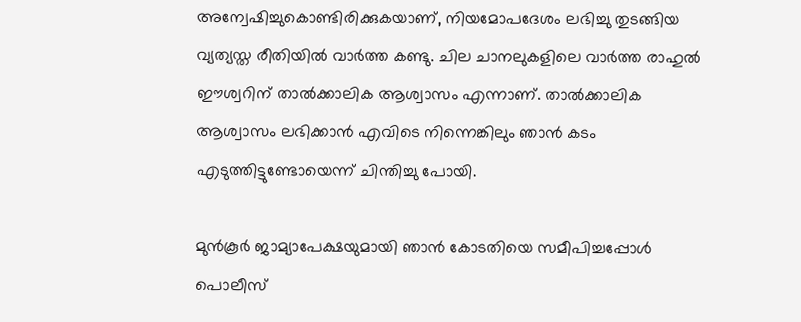അന്വേഷിച്ചുകൊണ്ടിരിക്കുകയാണ്, നിയമോപദേശം ലഭിച്ചു തുടങ്ങിയ വ്യത്യസ്ത രീതിയില്‍ വാർത്ത കണ്ടു. ചില ചാനലുകളിലെ വാർത്ത രാഹുല്‍ ഈശ്വറിന് താല്‍ക്കാലിക ആശ്വാസം എന്നാണ്. താല്‍ക്കാലിക ആശ്വാസം ലഭിക്കാന്‍ എവിടെ നിന്നെങ്കിലും ഞാന്‍ കടം എടുത്തിട്ടുണ്ടോയെന്ന് ചിന്തിച്ചു പോയി.

മുന്‍കൂർ ജാമ്യാപേക്ഷയുമായി ഞാന്‍ കോടതിയെ സമീപിച്ചപ്പോള്‍ പൊലീസ്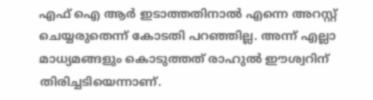എഫ് ഐ ആർ ഇടാത്തതിനാല്‍ എന്നെ അറസ്റ്റ് ചെയ്യരുതെന്ന് കോടതി പറഞ്ഞില്ല. അന്ന് എല്ലാ മാധ്യമങ്ങളും കൊടുത്തത് രാഹുല്‍ ഈശ്വറിന് തിരിച്ചടിയെന്നാണ്.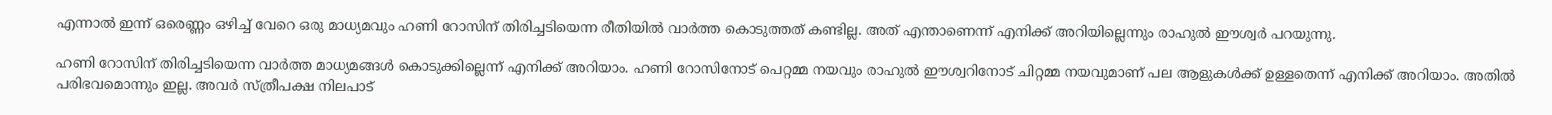എന്നാല്‍ ഇന്ന് ഒരെണ്ണം ഒഴിച്ച് വേറെ ഒരു മാധ്യമവും ഹണി റോസിന് തിരിച്ചടിയെന്ന രീതിയില്‍ വാർത്ത കൊടുത്തത് കണ്ടില്ല. അത് എന്താണെന്ന് എനിക്ക് അറിയില്ലെന്നും രാഹുല്‍ ഈശ്വർ പറയുന്നു.

ഹണി റോസിന് തിരിച്ചടിയെന്ന വാർത്ത മാധ്യമങ്ങള്‍ കൊടുക്കില്ലെന്ന് എനിക്ക് അറിയാം. ഹണി റോസിനോട് പെറ്റമ്മ നയവും രാഹുല്‍ ഈശ്വറിനോട് ചിറ്റമ്മ നയവുമാണ് പല ആളുകള്‍ക്ക് ഉള്ളതെന്ന് എനിക്ക് അറിയാം. അതില്‍ പരിഭവമൊന്നും ഇല്ല. അവർ സ്ത്രീപക്ഷ നിലപാട്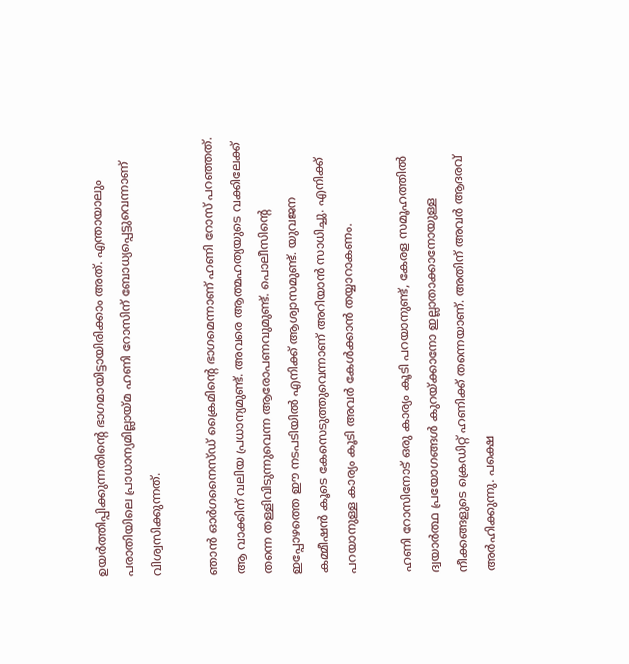ഉയർത്തിപ്പിക്കുന്നതിന്റെ ഭാഗമായിട്ടായിരിക്കാം അത്. എന്തായാലും പരാതിയിലെ പ്രാധാന്യമില്ലായ്മ ഹണി റോസിന് ബോധ്യപ്പെട്ടുവെന്നാണ് വിശ്വസിക്കുന്നത്.

ഞാന്‍ ഓർഗനൈസ്ഡ് ക്രൈമിന്റെ ഭാഗമെന്നാണ് ഹണി റോസ് പറഞ്ഞത്. ആ വാക്കിന് വലിയ പ്രധാന്യമുണ്ട്. അവരെ ആത്മഹത്യയുടെ വക്കിലേക്ക് തന്നെ തള്ളിവിടുന്നുവെന്ന ആരോപണവുമുണ്ട്. പൊലീസിന്റെ ഇപ്പോഴത്തെ ഈ നടപടിയില്‍ എനിക്ക് ആശ്വാസമുണ്ട്. യുവജന കമ്മീഷന്‍ കൂടെ കേസെടുത്തുവെന്നാണ് അറിയാന്‍ സാധിച്ചു. എനിക്ക് പറയാനുള്ള കാര്യം കൂടി അവർ കേള്‍ക്കാന്‍ തയ്യാറാകണം.

ഹണി റോസിനോട് ഒരു കാര്യം കൂടി പറയാനുണ്ട്, കേരള സമൂഹത്തില്‍ ദ്വയാർത്ഥ പ്രയോഗങ്ങള്‍ കുറയ്ക്കാനോ ഇല്ലാതാക്കാനോയുള്ള നീക്കങ്ങളുടെ ക്രെഡിറ്റ് ഹണിക്ക് തന്നെയാണ്. അതിന് അവർ ആദരവ് അർഹിക്കുന്നു. പക്ഷെ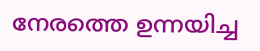നേരത്തെ ഉന്നയിച്ച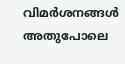വിമർശനങ്ങള്‍ അതുപോലെ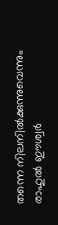തന്നെ നിലനില്‍ക്കുന്നുവെന്നും രാഹുല്‍ ഈശ്വർ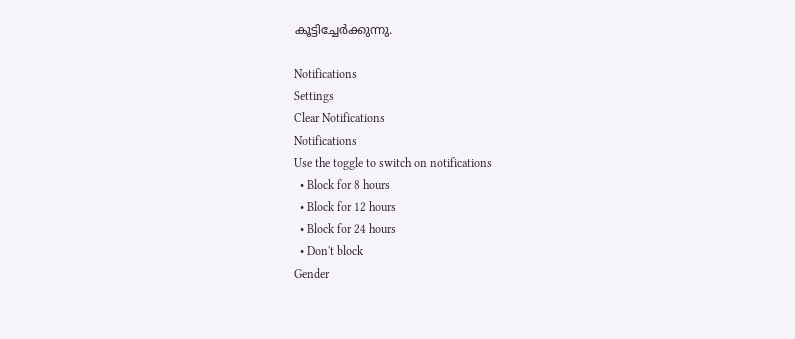കൂട്ടിച്ചേർക്കുന്നു.

Notifications
Settings
Clear Notifications
Notifications
Use the toggle to switch on notifications
  • Block for 8 hours
  • Block for 12 hours
  • Block for 24 hours
  • Don't block
Gender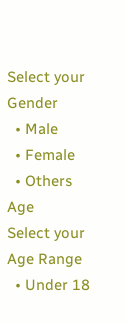Select your Gender
  • Male
  • Female
  • Others
Age
Select your Age Range
  • Under 18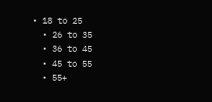• 18 to 25
  • 26 to 35
  • 36 to 45
  • 45 to 55
  • 55+